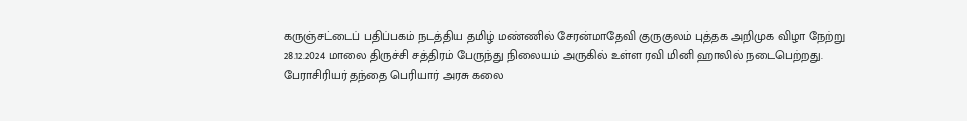கருஞ்சட்டைப் பதிப்பகம் நடத்திய தமிழ் மண்ணில் சேரன்மாதேவி குருகுலம் புத்தக அறிமுக விழா நேற்று 28.12.2024 மாலை திருச்சி சத்திரம் பேருந்து நிலையம் அருகில் உள்ள ரவி மினி ஹாலில் நடைபெற்றது.
பேராசிரியர் தந்தை பெரியார் அரசு கலை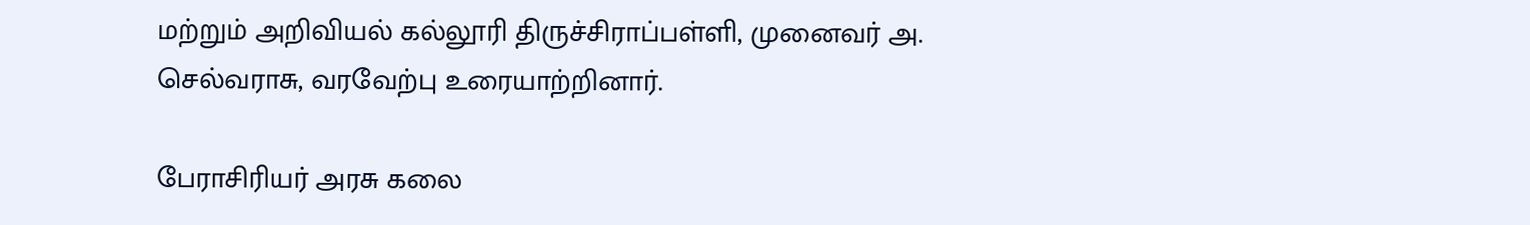மற்றும் அறிவியல் கல்லூரி திருச்சிராப்பள்ளி, முனைவர் அ. செல்வராசு, வரவேற்பு உரையாற்றினார்.

பேராசிரியர் அரசு கலை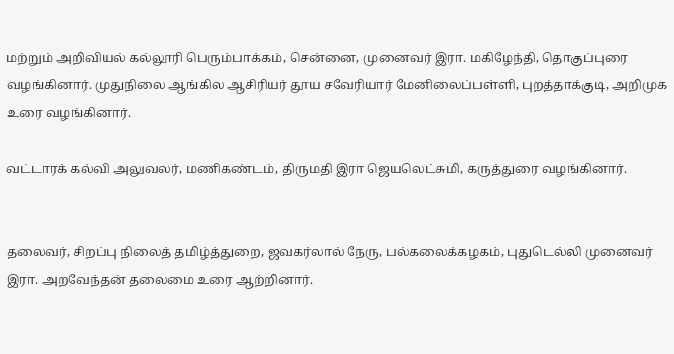மற்றும் அறிவியல் கல்லூரி பெரும்பாக்கம், சென்னை, முனைவர் இரா. மகிழேந்தி, தொகுப்புரை வழங்கினார். முதுநிலை ஆங்கில ஆசிரியர் தூய சவேரியார் மேனிலைப்பள்ளி, புறத்தாக்குடி, அறிமுக உரை வழங்கினார்.

வட்டாரக் கல்வி அலுவலர், மணிகண்டம், திருமதி இரா ஜெயலெட்சுமி, கருத்துரை வழங்கினார்.


தலைவர், சிறப்பு நிலைத் தமிழ்த்துறை, ஜவகர்லால் நேரு, பல்கலைக்கழகம், புதுடெல்லி முனைவர் இரா. அறவேந்தன் தலைமை உரை ஆற்றினார்.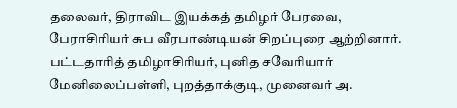தலைவர், திராவிட இயக்கத் தமிழர் பேரவை, பேராசிரியர் சுப வீரபாண்டியன் சிறப்புரை ஆற்றினார். பட்டதாரித் தமிழாசிரியர், புனித சவேரியார் மேனிலைப்பள்ளி, புறத்தாக்குடி, முனைவர் அ.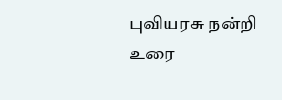புவியரசு நன்றி உரை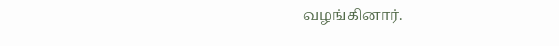வழங்கினார்.